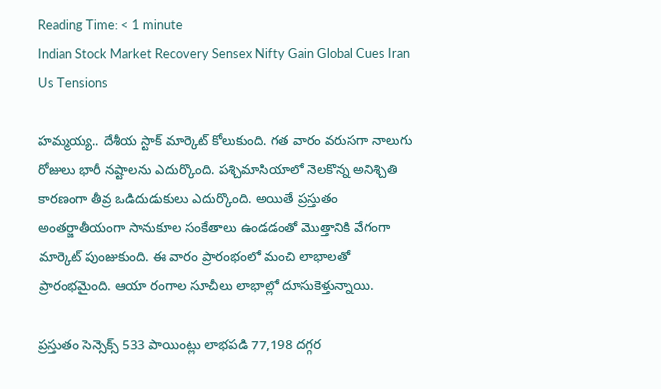Reading Time: < 1 minute
Indian Stock Market Recovery Sensex Nifty Gain Global Cues Iran Us Tensions

హమ్మయ్య.. దేశీయ స్టాక్ మార్కెట్ కోలుకుంది. గత వారం వరుసగా నాలుగు రోజులు భారీ నష్టాలను ఎదుర్కొంది. పశ్చిమాసియాలో నెలకొన్న అనిశ్చితి కారణంగా తీవ్ర ఒడిదుడుకులు ఎదుర్కొంది. అయితే ప్రస్తుతం అంతర్జాతీయంగా సానుకూల సంకేతాలు ఉండడంతో మొత్తానికి వేగంగా మార్కెట్ పుంజుకుంది. ఈ వారం ప్రారంభంలో మంచి లాభాలతో ప్రారంభమైంది. ఆయా రంగాల సూచీలు లాభాల్లో దూసుకెళ్తున్నాయి.

ప్రస్తుతం సెన్సెక్స్ 533 పాయింట్లు లాభపడి 77,198 దగ్గర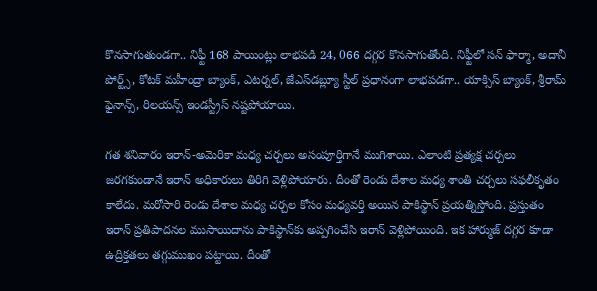కొనసాగుతుండగా.. నిఫ్టీ 168 పాయింట్లు లాభపడి 24, 066 దగ్గర కొనసాగుతోంది. నిఫ్టీలో సన్ ఫార్మా, అదానీ పోర్ట్స్, కోటక్ మహీంద్రా బ్యాంక్, ఎటర్నల్, జేఎస్‌డబ్ల్యూ స్టీల్ ప్రధానంగా లాభపడగా.. యాక్సిస్ బ్యాంక్, శ్రీరామ్ ఫైనాన్స్, రిలయన్స్ ఇండస్ట్రీస్ నష్టపోయాయి.

గత శనివారం ఇరాన్-అమెరికా మధ్య చర్చలు అసంపూర్తిగానే ముగిశాయి. ఎలాంటి ప్రత్యక్ష చర్చలు జరగకుండానే ఇరాన్ అధికారులు తిరిగి వెళ్లిపోయారు. దీంతో రెండు దేశాల మధ్య శాంతి చర్చలు సఫలీకృతం కాలేదు. మరోసారి రెండు దేశాల మధ్య చర్చల కోసం మధ్యవర్తి అయిన పాకిస్థాన్ ప్రయత్నిస్తోంది. ప్రస్తుతం ఇరాన్ ప్రతిపాదనల ముసాయిదాను పాకిస్థాన్‌కు అప్పగించేసి ఇరాన్ వెళ్లిపోయింది. ఇక హార్ముజ్ దగ్గర కూడా ఉద్రిక్తతలు తగ్గుముఖం పట్టాయి. దీంతో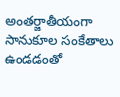అంతర్జాతీయంగా సానుకూల సంకేతాలు ఉండడంతో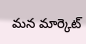మన మార్కెట్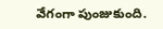వేగంగా పుంజుకుంది.